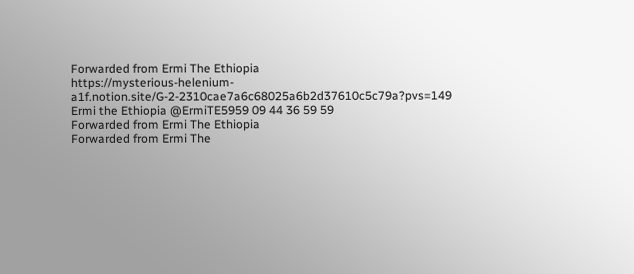Forwarded from Ermi The Ethiopia
https://mysterious-helenium-a1f.notion.site/G-2-2310cae7a6c68025a6b2d37610c5c79a?pvs=149 Ermi the Ethiopia @ErmiTE5959 09 44 36 59 59
Forwarded from Ermi The Ethiopia
Forwarded from Ermi The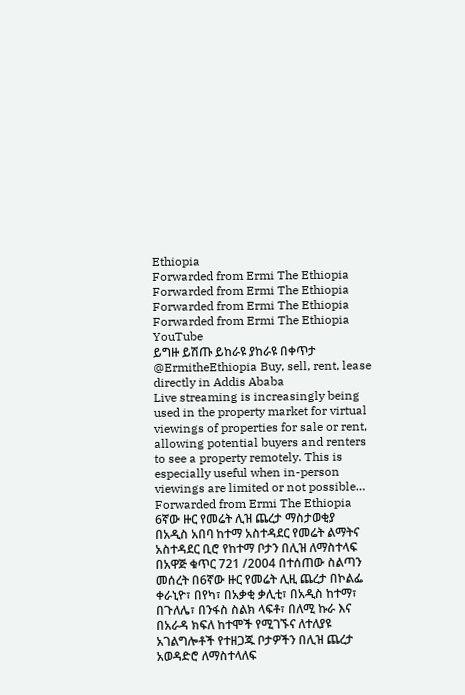Ethiopia
Forwarded from Ermi The Ethiopia
Forwarded from Ermi The Ethiopia
Forwarded from Ermi The Ethiopia
Forwarded from Ermi The Ethiopia
YouTube
ይግዙ ይሽጡ ይከራዩ ያከራዩ በቀጥታ @ErmitheEthiopia Buy, sell, rent, lease directly in Addis Ababa
Live streaming is increasingly being used in the property market for virtual viewings of properties for sale or rent, allowing potential buyers and renters to see a property remotely. This is especially useful when in-person viewings are limited or not possible…
Forwarded from Ermi The Ethiopia
6ኛው ዙር የመሬት ሊዝ ጨረታ ማስታወቂያ
በአዲስ አበባ ከተማ አስተዳደር የመሬት ልማትና አስተዳደር ቢሮ የከተማ ቦታን በሊዝ ለማስተላፍ በአዋጅ ቁጥር 721 /2004 በተሰጠው ስልጣን መሰረት በ6ኛው ዙር የመሬት ሊዚ ጨረታ በኮልፌ ቀራኒዮ፣ በየካ፣ በአቃቂ ቃሊቲ፣ በአዲስ ከተማ፣ በጉለሌ፣ በንፋስ ስልክ ላፍቶ፣ በለሚ ኩራ እና በአራዳ ክፍለ ከተሞች የሚገኙና ለተለያዩ አገልግሎቶች የተዘጋጁ ቦታዎችን በሊዝ ጨረታ አወዳድሮ ለማስተላለፍ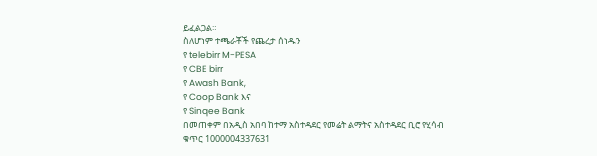ይፈልጋል።
ስለሆነም ተጫራቾች የጨረታ ሰነዱን
የ telebirr M-PESA
የ CBE birr
የ Awash Bank,
የ Coop Bank እና
የ Sinqee Bank
በመጠቀም በአዲስ አበባ ከተማ አስተዳደር የመሬት ልማትና አስተዳደር ቢሮ የሂሳብ ቁጥር 1000004337631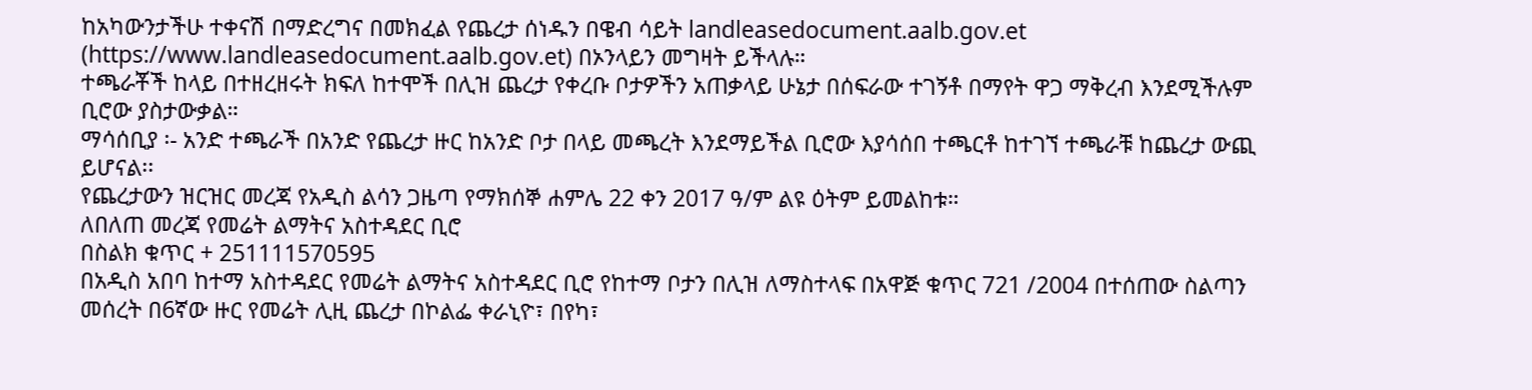ከአካውንታችሁ ተቀናሽ በማድረግና በመክፈል የጨረታ ሰነዱን በዌብ ሳይት landleasedocument.aalb.gov.et (https://www.landleasedocument.aalb.gov.et) በኦንላይን መግዛት ይችላሉ።
ተጫራቾች ከላይ በተዘረዘሩት ክፍለ ከተሞች በሊዝ ጨረታ የቀረቡ ቦታዎችን አጠቃላይ ሁኔታ በሰፍራው ተገኝቶ በማየት ዋጋ ማቅረብ እንደሚችሉም ቢሮው ያስታውቃል።
ማሳሰቢያ ፡- አንድ ተጫራች በአንድ የጨረታ ዙር ከአንድ ቦታ በላይ መጫረት እንደማይችል ቢሮው እያሳሰበ ተጫርቶ ከተገኘ ተጫራቹ ከጨረታ ውጪ ይሆናል፡፡
የጨረታውን ዝርዝር መረጃ የአዲስ ልሳን ጋዜጣ የማክሰኞ ሐምሌ 22 ቀን 2017 ዓ/ም ልዩ ዕትም ይመልከቱ።
ለበለጠ መረጃ የመሬት ልማትና አስተዳደር ቢሮ
በስልክ ቁጥር + 251111570595
በአዲስ አበባ ከተማ አስተዳደር የመሬት ልማትና አስተዳደር ቢሮ የከተማ ቦታን በሊዝ ለማስተላፍ በአዋጅ ቁጥር 721 /2004 በተሰጠው ስልጣን መሰረት በ6ኛው ዙር የመሬት ሊዚ ጨረታ በኮልፌ ቀራኒዮ፣ በየካ፣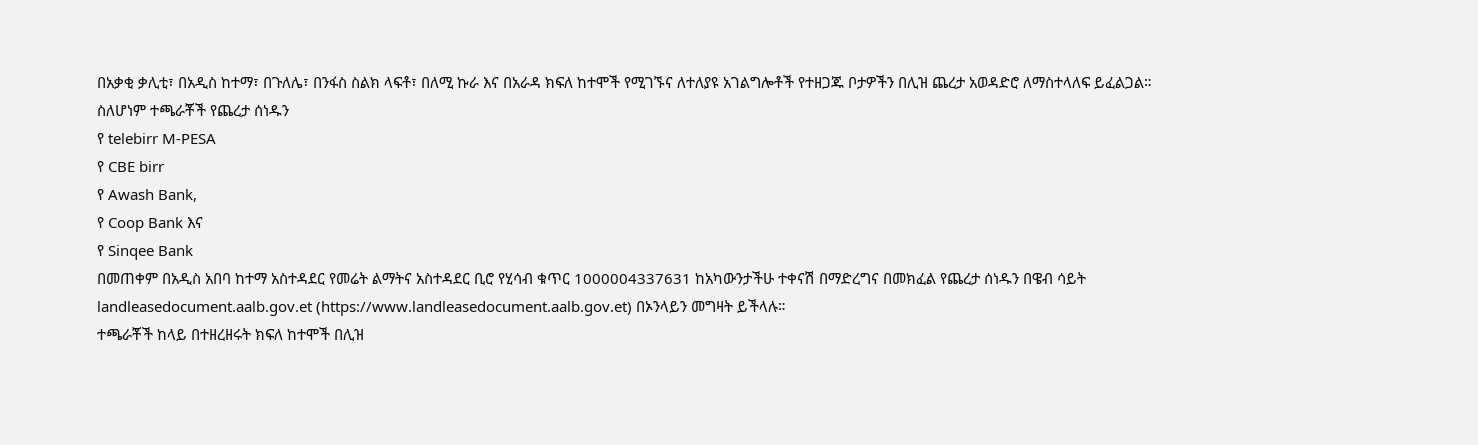በአቃቂ ቃሊቲ፣ በአዲስ ከተማ፣ በጉለሌ፣ በንፋስ ስልክ ላፍቶ፣ በለሚ ኩራ እና በአራዳ ክፍለ ከተሞች የሚገኙና ለተለያዩ አገልግሎቶች የተዘጋጁ ቦታዎችን በሊዝ ጨረታ አወዳድሮ ለማስተላለፍ ይፈልጋል።
ስለሆነም ተጫራቾች የጨረታ ሰነዱን
የ telebirr M-PESA
የ CBE birr
የ Awash Bank,
የ Coop Bank እና
የ Sinqee Bank
በመጠቀም በአዲስ አበባ ከተማ አስተዳደር የመሬት ልማትና አስተዳደር ቢሮ የሂሳብ ቁጥር 1000004337631 ከአካውንታችሁ ተቀናሽ በማድረግና በመክፈል የጨረታ ሰነዱን በዌብ ሳይት landleasedocument.aalb.gov.et (https://www.landleasedocument.aalb.gov.et) በኦንላይን መግዛት ይችላሉ።
ተጫራቾች ከላይ በተዘረዘሩት ክፍለ ከተሞች በሊዝ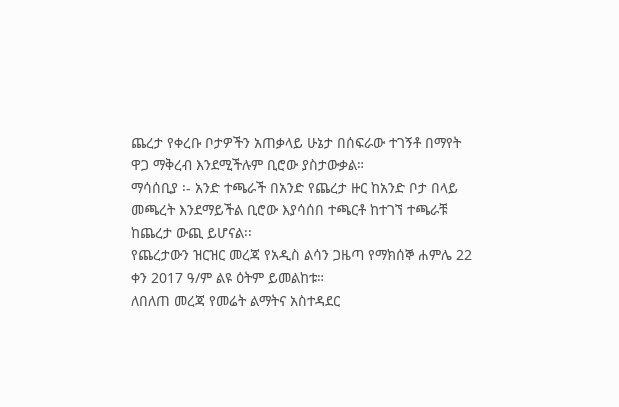ጨረታ የቀረቡ ቦታዎችን አጠቃላይ ሁኔታ በሰፍራው ተገኝቶ በማየት ዋጋ ማቅረብ እንደሚችሉም ቢሮው ያስታውቃል።
ማሳሰቢያ ፡- አንድ ተጫራች በአንድ የጨረታ ዙር ከአንድ ቦታ በላይ መጫረት እንደማይችል ቢሮው እያሳሰበ ተጫርቶ ከተገኘ ተጫራቹ ከጨረታ ውጪ ይሆናል፡፡
የጨረታውን ዝርዝር መረጃ የአዲስ ልሳን ጋዜጣ የማክሰኞ ሐምሌ 22 ቀን 2017 ዓ/ም ልዩ ዕትም ይመልከቱ።
ለበለጠ መረጃ የመሬት ልማትና አስተዳደር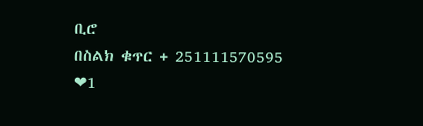ቢሮ
በስልክ ቁጥር + 251111570595
❤1